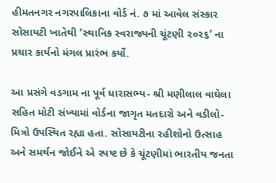હીમતનગર નગરપાલિકાના વોર્ડ નં. ૭ માં આવેલ સંસ્કાર સોસાયટી ખાતેથી ‘સ્થાનિક સ્વરાજ્યની ચૂંટણી ૨૦૨૬’ ના પ્રચાર કાર્યનો મંગલ પ્રારંભ કર્યો.

આ પ્રસંગે વડગામ ના પૂર્વ ધારાસભ્ય- શ્રી મણીલાલ વાઘેલા સહિત મોટી સંખ્યામાં વોર્ડના જાગૃત મતદારો અને વડીલો-મિત્રો ઉપસ્થિત રહ્યા હતા. સોસાયટીના રહીશોનો ઉત્સાહ અને સમર્થન જોઈને એ સ્પષ્ટ છે કે ચૂંટણીમાં ભારતીય જનતા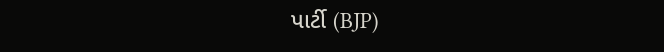પાર્ટી (BJP)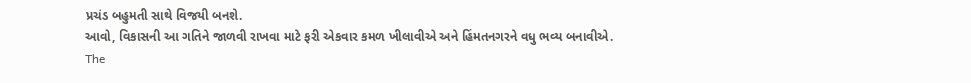પ્રચંડ બહુમતી સાથે વિજયી બનશે.
આવો, વિકાસની આ ગતિને જાળવી રાખવા માટે ફરી એકવાર કમળ ખીલાવીએ અને હિંમતનગરને વધુ ભવ્ય બનાવીએ.
The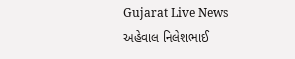Gujarat Live News અહેવાલ નિલેશભાઈ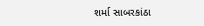શર્મા સાબરકાંઠા